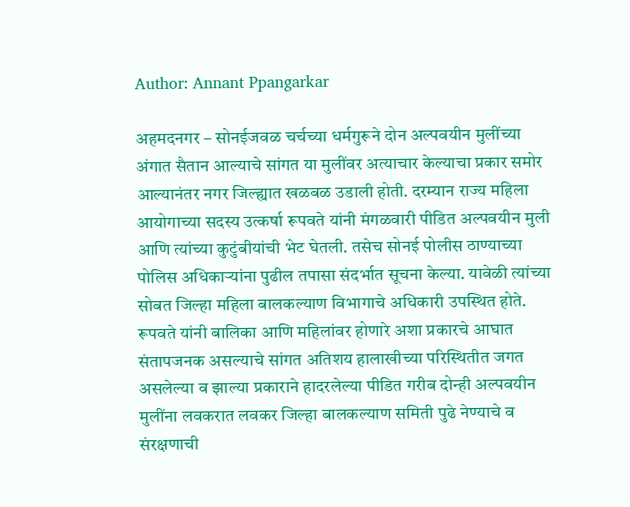Author: Annant Ppangarkar

अहमदनगर – सोनईजवळ चर्चच्या धर्मगुरूने दोन अल्पवयीन मुलींच्या अंगात सैतान आल्याचे सांगत या मुलींवर अत्याचार केल्याचा प्रकार समोर आल्यानंतर नगर जिल्ह्यात खळबळ उडाली होती. दरम्यान राज्य महिला आयोगाच्या सदस्य उत्कर्षा रूपवते यांनी मंगळवारी पीडित अल्पवयीन मुली आणि त्यांच्या कुटुंबीयांची भेट घेतली. तसेच सोनई पोलीस ठाण्याच्या पोलिस अधिकाऱ्यांना पुढील तपासा संदर्भात सूचना केल्या. यावेळी त्यांच्या सोबत जिल्हा महिला बालकल्याण विभागाचे अधिकारी उपस्थित होते. रूपवते यांनी बालिका आणि महिलांवर होणारे अशा प्रकारचे आघात संतापजनक असल्याचे सांगत अतिशय हालाखीच्या परिस्थितीत जगत असलेल्या व झाल्या प्रकाराने हादरलेल्या पीडित गरीब दोन्ही अल्पवयीन मुलींना लवकरात लवकर जिल्हा बालकल्याण समिती पुढे नेण्याचे व संरक्षणाची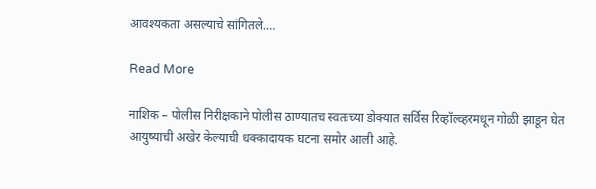आवश्यकता असल्याचे सांगितले.…

Read More

नाशिक – पोलीस निरीक्षकाने पोलीस ठाण्यातच स्वतःच्या डोक्यात सर्विस रिव्हॉल्व्हरमधून गोळी झाडून घेत आयुष्याची अखेर केल्याची धक्कादायक घटना समोर आली आहे.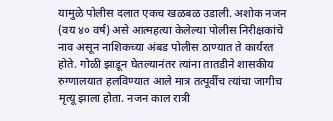यामुळे पोलीस दलात एकच खळबळ उडाली. अशोक नजन (वय ४० वर्ष) असे आत्महत्या केलेल्या पोलीस निरीक्षकांचे नाव असून नाशिकच्या अंबड पोलीस ठाण्यात ते कार्यरत होते. गोळी झाडून घेतल्यानंतर त्यांना तातडीने शासकीय रुग्णालयात हलविण्यात आले मात्र तत्पूर्वीच त्यांचा जागीच मृत्यू झाला होता. नजन काल रात्री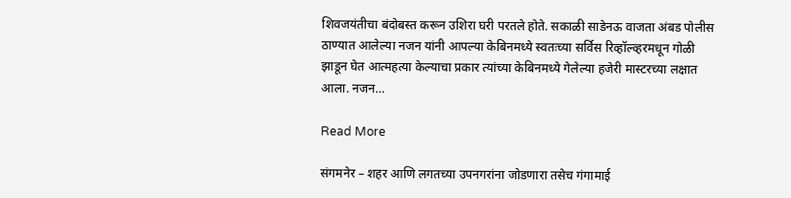शिवजयंतीचा बंदोबस्त करून उशिरा घरी परतले होते. सकाळी साडेनऊ वाजता अंबड पोलीस ठाण्यात आलेल्या नजन यांनी आपल्या केबिनमध्ये स्वतःच्या सर्विस रिव्हॉल्व्हरमधून गोळी झाडून घेत आत्महत्या केल्याचा प्रकार त्यांच्या केबिनमध्ये गेलेल्या हजेरी मास्टरच्या लक्षात आला. नजन…

Read More

संगमनेर – शहर आणि लगतच्या उपनगरांना जोडणारा तसेच गंगामाई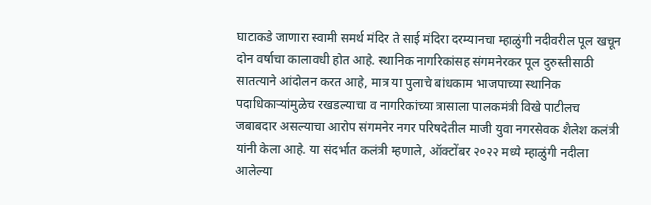घाटाकडे जाणारा स्वामी समर्थ मंदिर ते साई मंदिरा दरम्यानचा म्हाळुंगी नदीवरील पूल खचून दोन वर्षाचा कालावधी होत आहे. स्थानिक नागरिकांसह संगमनेरकर पूल दुरुस्तीसाठी सातत्याने आंदोलन करत आहे, मात्र या पुलाचे बांधकाम भाजपाच्या स्थानिक पदाधिकाऱ्यांमुळेच रखडल्याचा व नागरिकांच्या त्रासाला पालकमंत्री विखे पाटीलच जबाबदार असल्याचा आरोप संगमनेर नगर परिषदेतील माजी युवा नगरसेवक शैलेश कलंत्री यांनी केला आहे. या संदर्भात कलंत्री म्हणाले, ऑक्टोंबर २०२२ मध्ये म्हाळुंगी नदीला आलेल्या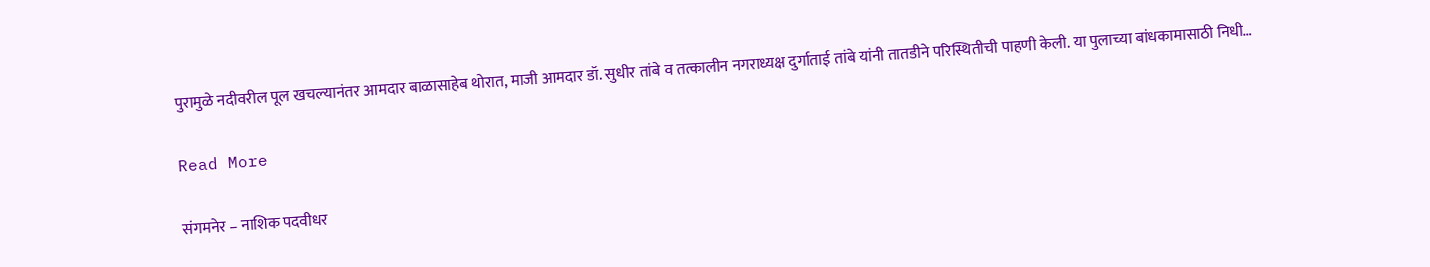पुरामुळे नदीवरील पूल खचल्यानंतर आमदार बाळासाहेब थोरात, माजी आमदार डॉ. सुधीर तांबे व तत्कालीन नगराध्यक्ष दुर्गाताई तांबे यांनी तातडीने परिस्थितीची पाहणी केली. या पुलाच्या बांधकामासाठी निधी…

Read More

संगमनेर – नाशिक पदवीधर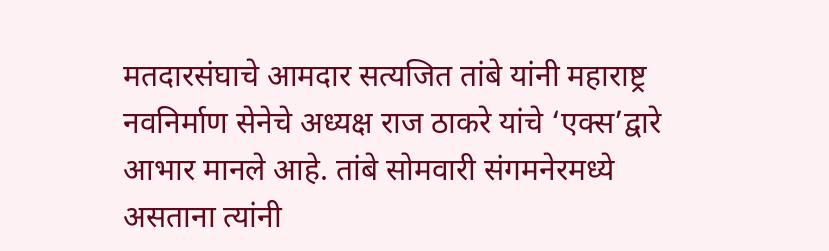मतदारसंघाचे आमदार सत्यजित तांबे यांनी महाराष्ट्र नवनिर्माण सेनेचे अध्यक्ष राज ठाकरे यांचे ‘एक्स’द्वारे आभार मानले आहे. तांबे सोमवारी संगमनेरमध्ये असताना त्यांनी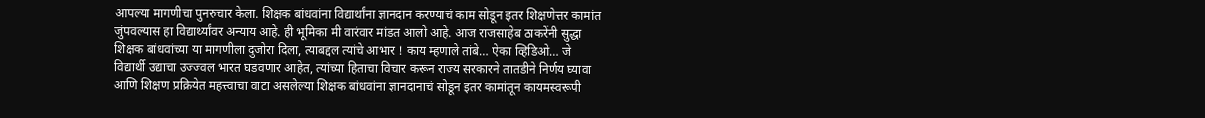आपल्या मागणीचा पुनरुचार केला. शिक्षक बांधवांना विद्यार्थांना ज्ञानदान करण्याचं काम सोडून इतर शिक्षणेत्तर कामांत जुंपवल्यास हा विद्यार्थ्यांवर अन्याय आहे. ही भूमिका मी वारंवार मांडत आलो आहे. आज राजसाहेब ठाकरेंनी सुद्धा शिक्षक बांधवांच्या या मागणीला दुजोरा दिला, त्याबद्दल त्यांचे आभार ! काय म्हणाले तांबे… ऐका व्हिडिओ… जे विद्यार्थी उद्याचा उज्ज्वल भारत घडवणार आहेत, त्यांच्या हिताचा विचार करून राज्य सरकारने तातडीने निर्णय घ्यावा आणि शिक्षण प्रक्रियेत महत्त्वाचा वाटा असलेल्या शिक्षक बांधवांना ज्ञानदानाचं सोडून इतर कामांतून कायमस्वरूपी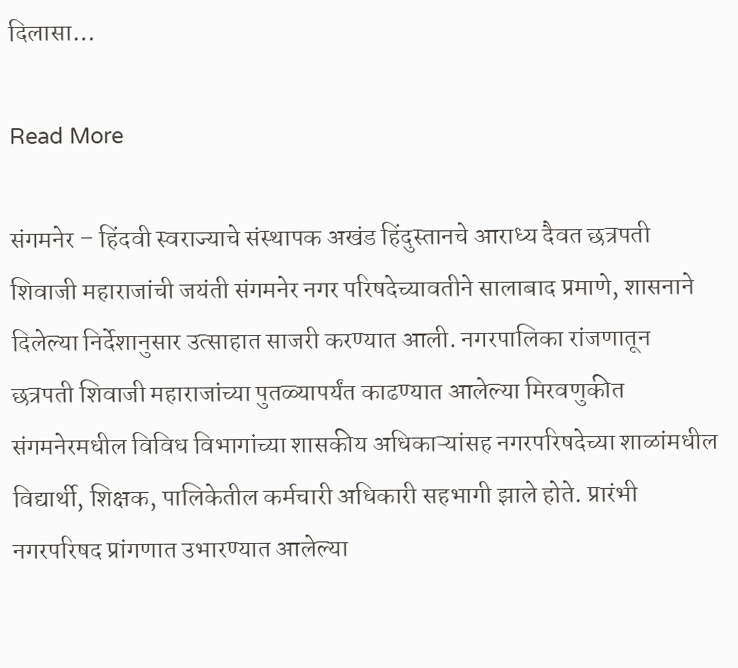दिलासा…

Read More

संगमनेर – हिंदवी स्वराज्याचे संस्थापक अखंड हिंदुस्तानचे आराध्य दैवत छत्रपती शिवाजी महाराजांची जयंती संगमनेर नगर परिषदेच्यावतीने सालाबाद प्रमाणे, शासनाने दिलेल्या निर्देशानुसार उत्साहात साजरी करण्यात आली. नगरपालिका रांजणातून छत्रपती शिवाजी महाराजांच्या पुतळ्यापर्यंत काढण्यात आलेल्या मिरवणुकीत संगमनेरमधील विविध विभागांच्या शासकीय अधिकाऱ्यांसह नगरपरिषदेच्या शाळांमधील विद्यार्थी, शिक्षक, पालिकेतील कर्मचारी अधिकारी सहभागी झाले होते. प्रारंभी नगरपरिषद प्रांगणात उभारण्यात आलेल्या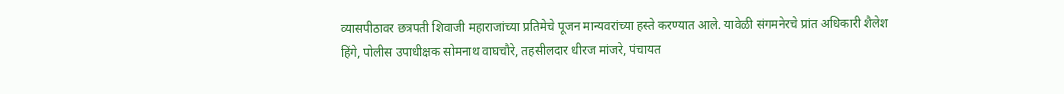व्यासपीठावर छत्रपती शिवाजी महाराजांच्या प्रतिमेचे पूजन मान्यवरांच्या हस्ते करण्यात आले. यावेळी संगमनेरचे प्रांत अधिकारी शैलेश हिंगे, पोलीस उपाधीक्षक सोमनाथ वाघचौरे, तहसीलदार धीरज मांजरे, पंचायत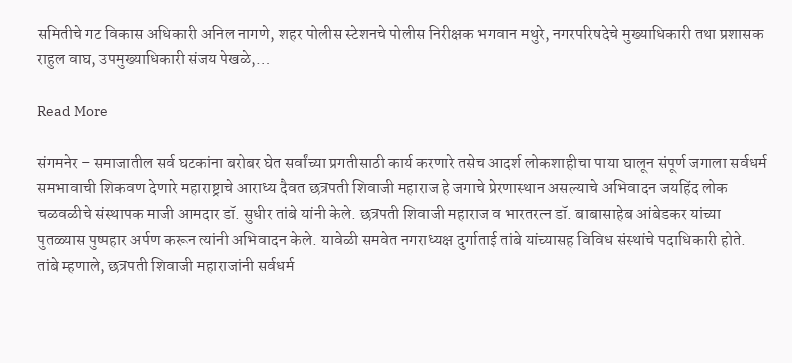समितीचे गट विकास अधिकारी अनिल नागणे, शहर पोलीस स्टेशनचे पोलीस निरीक्षक भगवान मथुरे, नगरपरिषदेचे मुख्याधिकारी तथा प्रशासक राहुल वाघ, उपमुख्याधिकारी संजय पेखळे,…

Read More

संगमनेर – समाजातील सर्व घटकांना बरोबर घेत सर्वांच्या प्रगतीसाठी कार्य करणारे तसेच आदर्श लोकशाहीचा पाया घालून संपूर्ण जगाला सर्वधर्म समभावाची शिकवण देणारे महाराष्ट्राचे आराध्य दैवत छत्रपती शिवाजी महाराज हे जगाचे प्रेरणास्थान असल्याचे अभिवादन जयहिंद लोक चळवळीचे संस्थापक माजी आमदार डॉ. सुधीर तांबे यांनी केले. छत्रपती शिवाजी महाराज व भारतरत्न डॉ. बाबासाहेब आंबेडकर यांच्या पुतळ्यास पुष्पहार अर्पण करून त्यांनी अभिवादन केले. यावेळी समवेत नगराध्यक्ष दुर्गाताई तांबे यांच्यासह विविध संस्थांचे पदाधिकारी होते. तांबे म्हणाले, छत्रपती शिवाजी महाराजांनी सर्वधर्म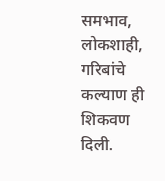समभाव, लोकशाही, गरिबांचे कल्याण ही शिकवण दिली.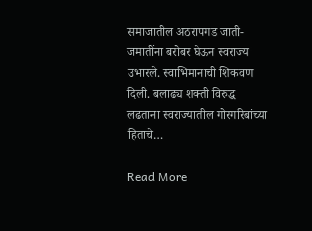समाजातील अठरापगड जाती-जमातींना बरोबर घेऊन स्वराज्य उभारले. स्वाभिमानाची शिकवण दिली. बलाढ्य शक्ती विरुद्ध लढताना स्वराज्यातील गोरगरिबांच्या हिताचे…

Read More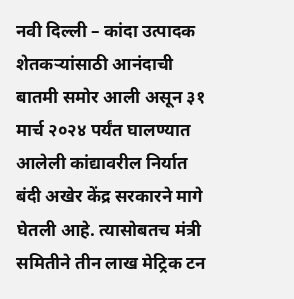नवी दिल्ली – कांदा उत्पादक शेतकऱ्यांसाठी आनंदाची बातमी समोर आली असून ३१ मार्च २०२४ पर्यंत घालण्यात आलेली कांद्यावरील निर्यात बंदी अखेर केंद्र सरकारने मागे घेतली आहे. त्यासोबतच मंत्री समितीने तीन लाख मेट्रिक टन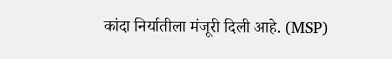कांदा निर्यातीला मंजूरी दिली आहे. (MSP)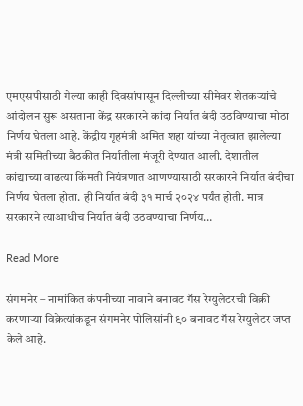एमएसपीसाठी गेल्या काही दिवसांपासून दिल्लीच्या सीमेवर शेतकऱ्यांचे आंदोलन सुरू असताना केंद्र सरकारने कांदा निर्यात बंदी उठविण्याचा मोठा निर्णय घेतला आहे. केंद्रीय गृहमंत्री अमित शहा यांच्या नेतृत्वात झालेल्या मंत्री समितीच्या बैठकीत निर्यातीला मंजूरी देण्यात आली. देशातील कांद्याच्या वाढत्या किंमती नियंत्रणात आणण्यासाठी सरकारने निर्यात बंदीचा निर्णय घेतला होता. ही निर्यात बंदी ३१ मार्च २०२४ पर्यंत होती. मात्र सरकारने त्याआधीच निर्यात बंदी उठवण्याचा निर्णय…

Read More

संगमनेर – नामांकित कंपनीच्या नावाने बनावट गॅस रेग्युलेटरची विक्री करणाऱ्या विक्रेत्यांकडून संगमनेर पोलिसांनी ९० बनावट गॅस रेग्युलेटर जप्त केले आहे.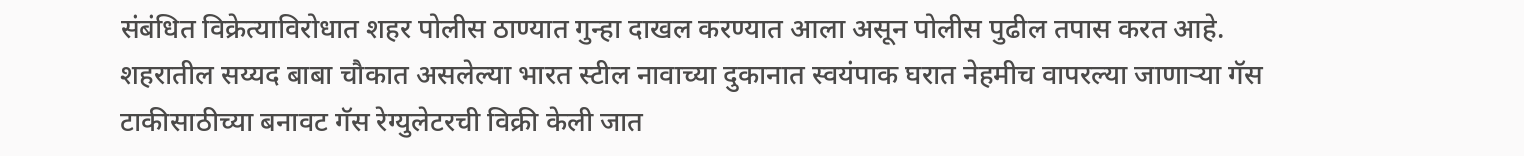संबंधित विक्रेत्याविरोधात शहर पोलीस ठाण्यात गुन्हा दाखल करण्यात आला असून पोलीस पुढील तपास करत आहे. शहरातील सय्यद बाबा चौकात असलेल्या भारत स्टील नावाच्या दुकानात स्वयंपाक घरात नेहमीच वापरल्या जाणाऱ्या गॅस टाकीसाठीच्या बनावट गॅस रेग्युलेटरची विक्री केली जात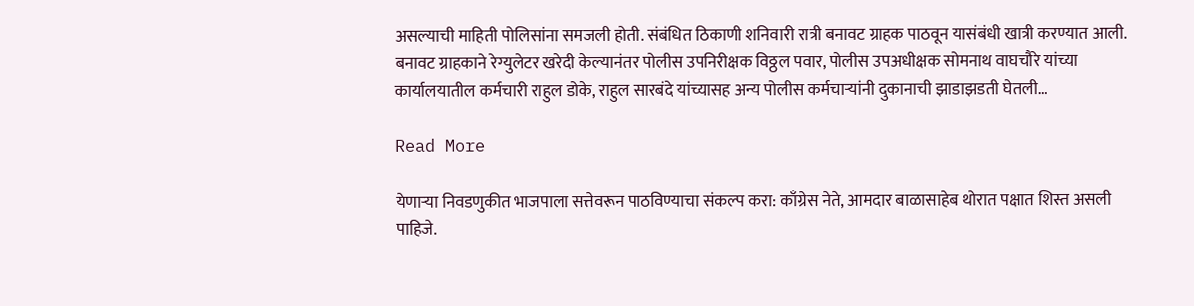असल्याची माहिती पोलिसांना समजली होती. संबंधित ठिकाणी शनिवारी रात्री बनावट ग्राहक पाठवून यासंबंधी खात्री करण्यात आली. बनावट ग्राहकाने रेग्युलेटर खरेदी केल्यानंतर पोलीस उपनिरीक्षक विठ्ठल पवार, पोलीस उपअधीक्षक सोमनाथ वाघचौरे यांच्या कार्यालयातील कर्मचारी राहुल डोके, राहुल सारबंदे यांच्यासह अन्य पोलीस कर्मचाऱ्यांनी दुकानाची झाडाझडती घेतली…

Read More

येणाऱ्या निवडणुकीत भाजपाला सत्तेवरून पाठविण्याचा संकल्प करा: काँग्रेस नेते, आमदार बाळासाहेब थोरात पक्षात शिस्त असली पाहिजे.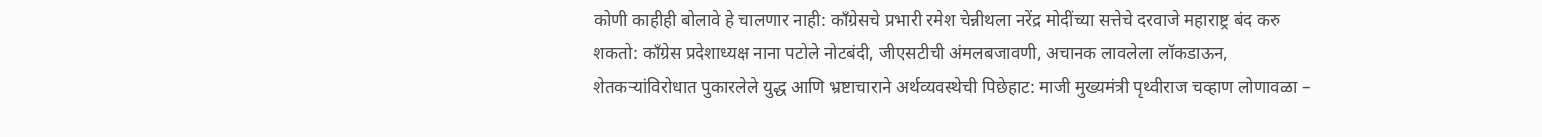कोणी काहीही बोलावे हे चालणार नाही: काँग्रेसचे प्रभारी रमेश चेन्नीथला नरेंद्र मोदींच्या सत्तेचे दरवाजे महाराष्ट्र बंद करु शकतो: काँग्रेस प्रदेशाध्यक्ष नाना पटोले नोटबंदी, जीएसटीची अंमलबजावणी, अचानक लावलेला लॉकडाऊन, शेतकऱ्यांविरोधात पुकारलेले युद्ध आणि भ्रष्टाचाराने अर्थव्यवस्थेची पिछेहाट: माजी मुख्यमंत्री पृथ्वीराज चव्हाण लोणावळा –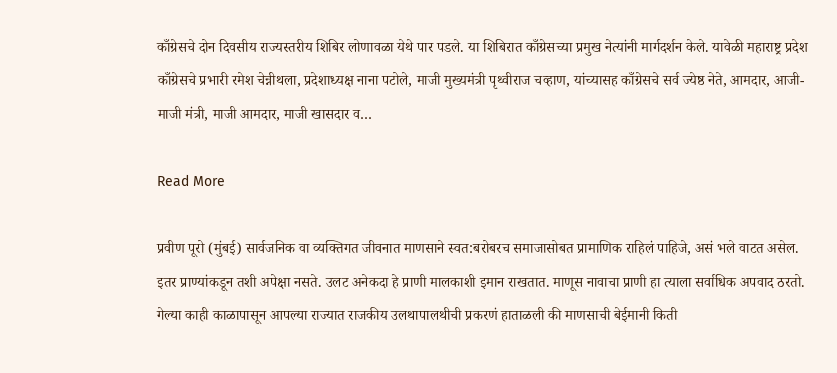काँग्रेसचे दोन दिवसीय राज्यस्तरीय शिबिर लोणावळा येथे पार पडले. या शिबिरात काँग्रेसच्या प्रमुख नेत्यांनी मार्गदर्शन केले. यावेळी महाराष्ट्र प्रदेश काँग्रेसचे प्रभारी रमेश चेन्नीथला, प्रदेशाध्यक्ष नाना पटोले, माजी मुख्यमंत्री पृथ्वीराज चव्हाण, यांच्यासह काँग्रेसचे सर्व ज्येष्ठ नेते, आमदार, आजी-माजी मंत्री, माजी आमदार, माजी खासदार व…

Read More

प्रवीण पूरो (मुंबई) सार्वजनिक वा व्यक्तिगत जीवनात माणसाने स्वत:बरोबरच समाजासोबत प्रामाणिक राहिलं पाहिजे, असं भले वाटत असेल. इतर प्राण्यांकडून तशी अपेक्षा नसते. उलट अनेकदा हे प्राणी मालकाशी इमान राखतात. माणूस नावाचा प्राणी हा त्याला सर्वाधिक अपवाद ठरतो. गेल्या काही काळापासून आपल्या राज्यात राजकीय उलथापालथीची प्रकरणं हाताळली की माणसाची बेईमानी किती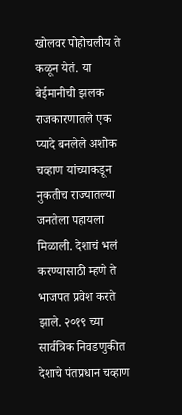खोलवर पोहोचलीय ते कळून येतं. या बेईमानीची झलक राजकारणातले एक प्यादे बनलेले अशोक चव्हाण यांच्याकडून नुकतीच राज्यातल्या जनतेला पहायला मिळाली. देशाचं भलं करण्यासाठी म्हणे ते भाजपत प्रवेश करते झाले. २०१९ च्या सार्वत्रिक निवडणुकीत देशाचे पंतप्रधान चव्हाण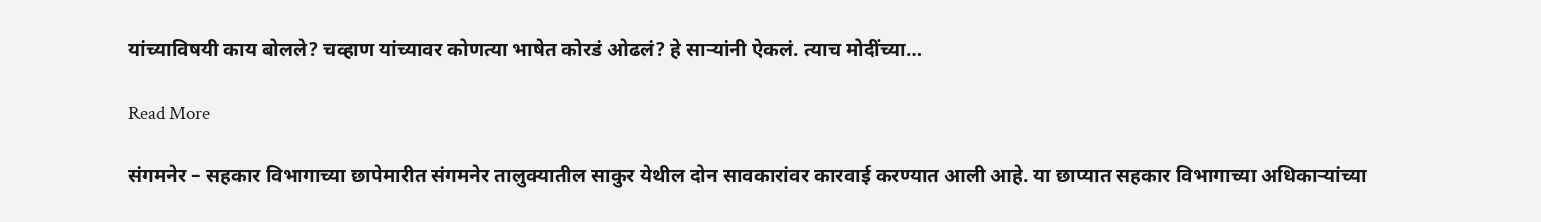यांच्याविषयी काय बोलले? चव्हाण यांच्यावर कोणत्या भाषेत कोरडं ओढलं? हे सार्‍यांनी ऐकलं. त्याच मोदींच्या…

Read More

संगमनेर – सहकार विभागाच्या छापेमारीत संगमनेर तालुक्यातील साकुर येथील दोन सावकारांवर कारवाई करण्यात आली आहे. या छाप्यात सहकार विभागाच्या अधिकाऱ्यांच्या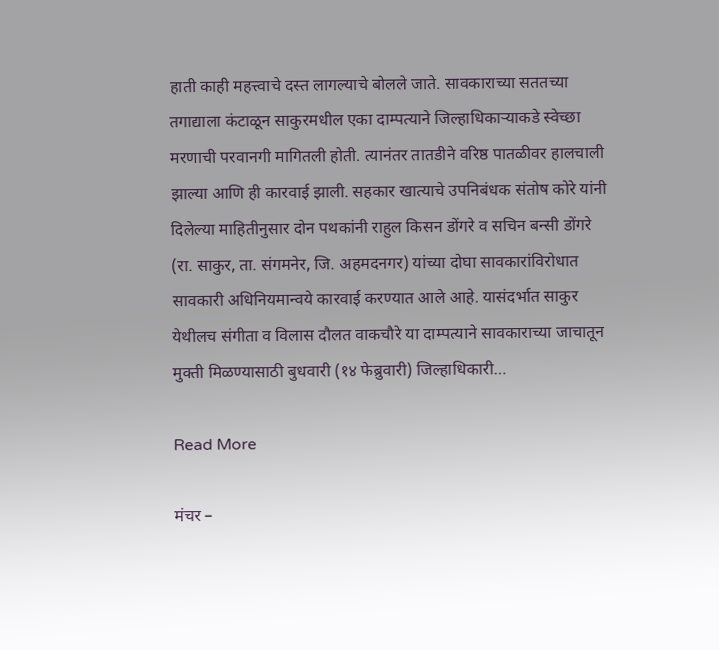हाती काही महत्त्वाचे दस्त लागल्याचे बोलले जाते. सावकाराच्या सततच्या तगाद्याला कंटाळून साकुरमधील एका दाम्पत्याने जिल्हाधिकाऱ्याकडे स्वेच्छा मरणाची परवानगी मागितली होती. त्यानंतर तातडीने वरिष्ठ पातळीवर हालचाली झाल्या आणि ही कारवाई झाली. सहकार खात्याचे उपनिबंधक संतोष कोरे यांनी दिलेल्या माहितीनुसार दोन पथकांनी राहुल किसन डोंगरे व सचिन बन्सी डोंगरे (रा. साकुर, ता. संगमनेर, जि. अहमदनगर) यांच्या दोघा सावकारांविरोधात सावकारी अधिनियमान्वये कारवाई करण्यात आले आहे. यासंदर्भात साकुर येथीलच संगीता व विलास दौलत वाकचौरे या दाम्पत्याने सावकाराच्या जाचातून मुक्ती मिळण्यासाठी बुधवारी (१४ फेब्रुवारी) जिल्हाधिकारी…

Read More

मंचर –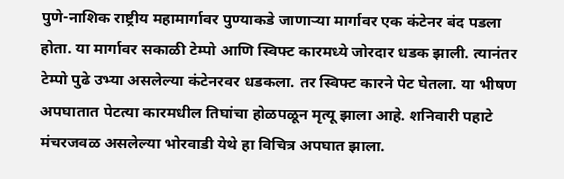पुणे-नाशिक राष्ट्रीय महामार्गावर पुण्याकडे जाणाऱ्या मार्गावर एक कंटेनर बंद पडला होता. या मार्गावर सकाळी टेम्पो आणि स्विफ्ट कारमध्ये जोरदार धडक झाली. त्यानंतर टेम्पो पुढे उभ्या असलेल्या कंटेनरवर धडकला. तर स्विफ्ट कारने पेट घेतला. या भीषण अपघातात पेटत्या कारमधील तिघांचा होळपळून मृत्यू झाला आहे. शनिवारी पहाटे मंचरजवळ असलेल्या भोरवाडी येथे हा विचित्र अपघात झाला.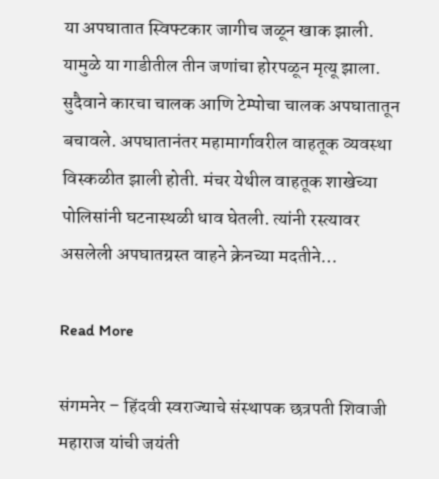या अपघातात स्विफ्टकार जागीच जळून खाक झाली. यामुळे या गाडीतील तीन जणांचा होरपळून मृत्यू झाला. सुदैवाने कारचा चालक आणि टेम्पोचा चालक अपघातातून बचावले. अपघातानंतर महामार्गावरील वाहतूक व्यवस्था विस्कळीत झाली होती. मंचर येथील वाहतूक शाखेच्या पोलिसांनी घटनास्थळी धाव घेतली. त्यांनी रस्त्यावर असलेली अपघातग्रस्त वाहने क्रेनच्या मदतीने…

Read More

संगमनेर – हिंदवी स्वराज्याचे संस्थापक छत्रपती शिवाजी महाराज यांची जयंती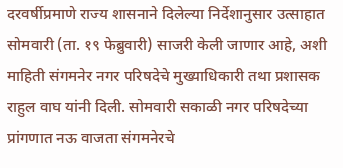दरवर्षीप्रमाणे राज्य शासनाने दिलेल्या निर्देशानुसार उत्साहात सोमवारी (ता. १९ फेब्रुवारी) साजरी केली जाणार आहे, अशी माहिती संगमनेर नगर परिषदेचे मुख्याधिकारी तथा प्रशासक राहुल वाघ यांनी दिली. सोमवारी सकाळी नगर परिषदेच्या प्रांगणात नऊ वाजता संगमनेरचे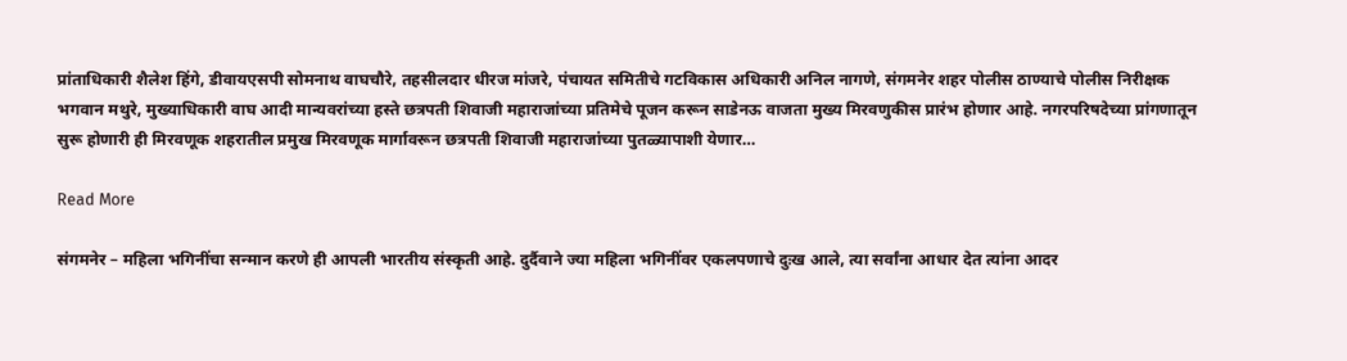प्रांताधिकारी शैलेश हिंगे, डीवायएसपी सोमनाथ वाघचौरे, तहसीलदार धीरज मांजरे, पंचायत समितीचे गटविकास अधिकारी अनिल नागणे, संगमनेर शहर पोलीस ठाण्याचे पोलीस निरीक्षक भगवान मथुरे, मुख्याधिकारी वाघ आदी मान्यवरांच्या हस्ते छत्रपती शिवाजी महाराजांच्या प्रतिमेचे पूजन करून साडेनऊ वाजता मुख्य मिरवणुकीस प्रारंभ होणार आहे. नगरपरिषदेच्या प्रांगणातून सुरू होणारी ही मिरवणूक शहरातील प्रमुख मिरवणूक मार्गावरून छत्रपती शिवाजी महाराजांच्या पुतळ्यापाशी येणार…

Read More

संगमनेर – महिला भगिनींचा सन्मान करणे ही आपली भारतीय संस्कृती आहे. दुर्दैवाने ज्या महिला भगिनींवर एकलपणाचे दुःख आले, त्या सर्वांना आधार देत त्यांना आदर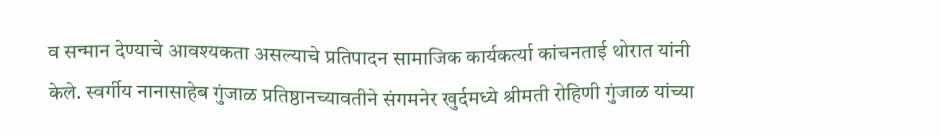व सन्मान देण्याचे आवश्यकता असल्याचे प्रतिपादन सामाजिक कार्यकर्त्या कांचनताई थोरात यांनी केले. स्वर्गीय नानासाहेब गुंजाळ प्रतिष्ठानच्यावतीने संगमनेर खुर्दमध्ये श्रीमती रोहिणी गुंजाळ यांच्या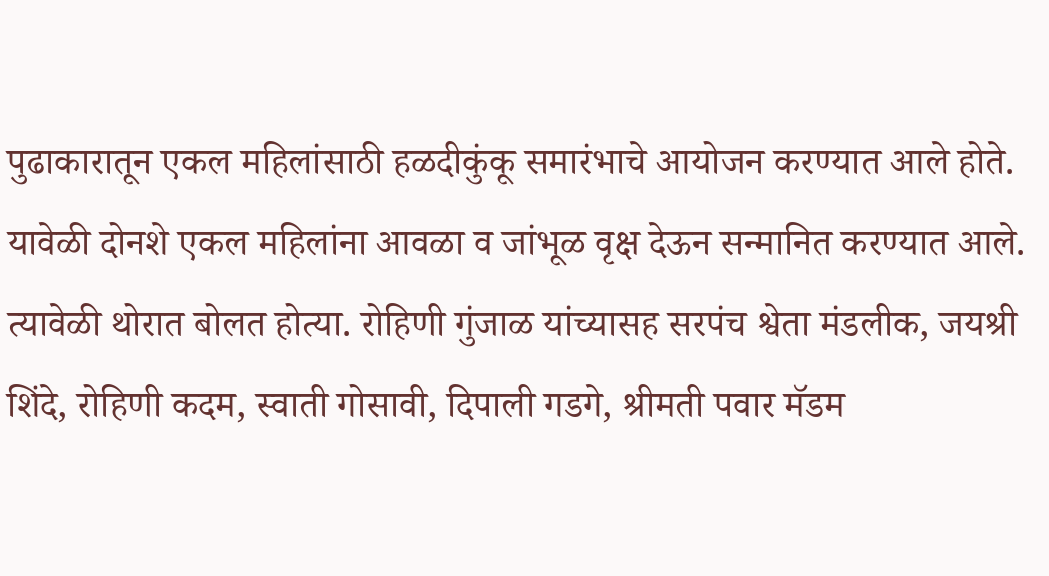पुढाकारातून एकल महिलांसाठी हळदीकुंकू समारंभाचे आयोजन करण्यात आले होते. यावेळी दोनशे एकल महिलांना आवळा व जांभूळ वृक्ष देऊन सन्मानित करण्यात आले. त्यावेळी थोरात बोलत होत्या. रोहिणी गुंजाळ यांच्यासह सरपंच श्वेता मंडलीक, जयश्री शिंदे, रोहिणी कदम, स्वाती गोसावी, दिपाली गडगे, श्रीमती पवार मॅडम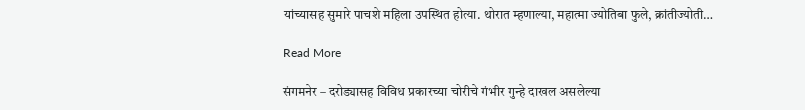यांच्यासह सुमारे पाचशे महिला उपस्थित होत्या. थोरात म्हणाल्या, महात्मा ज्योतिबा फुले, क्रांतीज्योती…

Read More

संगमनेर – दरोड्यासह विविध प्रकारच्या चोरीचे गंभीर गुन्हे दाखल असलेल्या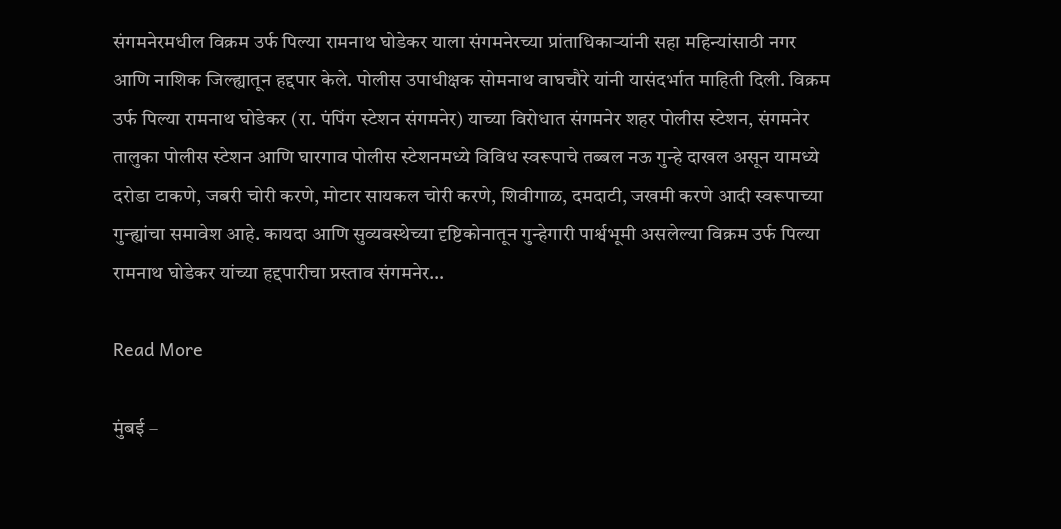संगमनेरमधील विक्रम उर्फ पिल्या रामनाथ घोडेकर याला संगमनेरच्या प्रांताधिकार्‍यांनी सहा महिन्यांसाठी नगर आणि नाशिक जिल्ह्यातून हद्दपार केले. पोलीस उपाधीक्षक सोमनाथ वाघचौरे यांनी यासंदर्भात माहिती दिली. विक्रम उर्फ पिल्या रामनाथ घोडेकर (रा. पंपिंग स्टेशन संगमनेर) याच्या विरोधात संगमनेर शहर पोलीस स्टेशन, संगमनेर तालुका पोलीस स्टेशन आणि घारगाव पोलीस स्टेशनमध्ये विविध स्वरूपाचे तब्बल नऊ गुन्हे दाखल असून यामध्ये दरोडा टाकणे, जबरी चोरी करणे, मोटार सायकल चोरी करणे, शिवीगाळ, दमदाटी, जखमी करणे आदी स्वरूपाच्या गुन्ह्यांचा समावेश आहे. कायदा आणि सुव्यवस्थेच्या दृष्टिकोनातून गुन्हेगारी पार्श्वभूमी असलेल्या विक्रम उर्फ पिल्या रामनाथ घोडेकर यांच्या हद्दपारीचा प्रस्ताव संगमनेर…

Read More

मुंबई –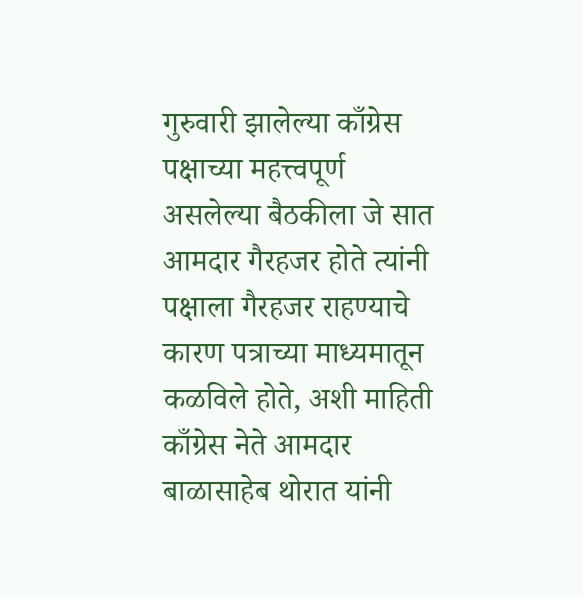गुरुवारी झालेल्या काँग्रेस पक्षाच्या महत्त्वपूर्ण असलेल्या बैठकीला जे सात आमदार गैरहजर होते त्यांनी पक्षाला गैरहजर राहण्याचे कारण पत्राच्या माध्यमातून कळविले होते, अशी माहिती काँग्रेस नेते आमदार बाळासाहेब थोरात यांनी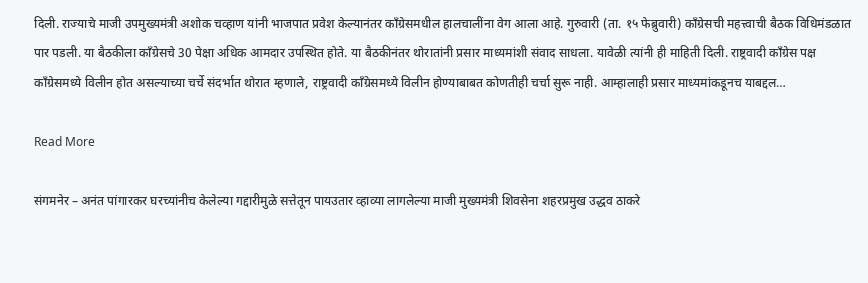दिली. राज्याचे माजी उपमुख्यमंत्री अशोक चव्हाण यांनी भाजपात प्रवेश केल्यानंतर काँग्रेसमधील हालचालींना वेग आला आहे. गुरुवारी (ता. १५ फेब्रुवारी) काँग्रेसची महत्त्वाची बैठक विधिमंडळात पार पडली. या बैठकीला काँग्रेसचे 30 पेक्षा अधिक आमदार उपस्थित होते. या बैठकीनंतर थोरातांनी प्रसार माध्यमांशी संवाद साधला. यावेळी त्यांनी ही माहिती दिली. राष्ट्रवादी काँग्रेस पक्ष काँग्रेसमध्ये विलीन होत असल्याच्या चर्चे संदर्भात थोरात म्हणाले, राष्ट्रवादी काँग्रेसमध्ये विलीन होण्याबाबत कोणतीही चर्चा सुरू नाही. आम्हालाही प्रसार माध्यमांकडूनच याबद्दल…

Read More

संगमनेर – अनंत पांगारकर घरच्यांनीच केलेल्या गद्दारीमुळे सत्तेतून पायउतार व्हाव्या लागलेल्या माजी मुख्यमंत्री शिवसेना शहरप्रमुख उद्धव ठाकरे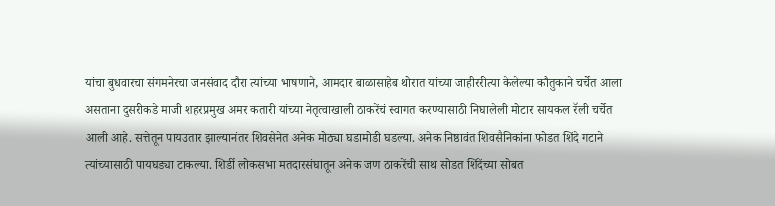यांचा बुधवारचा संगमनेरचा जनसंवाद दौरा त्यांच्या भाषणाने, आमदार बाळासाहेब थोरात यांच्या जाहीररीत्या केलेल्या कौतुकाने चर्चेत आला असताना दुसरीकडे माजी शहरप्रमुख अमर कतारी यांच्या नेतृत्वाखाली ठाकरेंचं स्वागत करण्यासाठी निघालेली मोटार सायकल रॅली चर्चेत आली आहे. सत्तेतून पायउतार झाल्यानंतर शिवसेनेत अनेक मोठ्या घडामोडी घडल्या. अनेक निष्ठावंत शिवसैनिकांना फोडत शिंदे गटाने त्यांच्यासाठी पायघड्या टाकल्या. शिर्डी लोकसभा मतदारसंघातून अनेक जण ठाकरेंची साथ सोडत शिंदेंच्या सोबत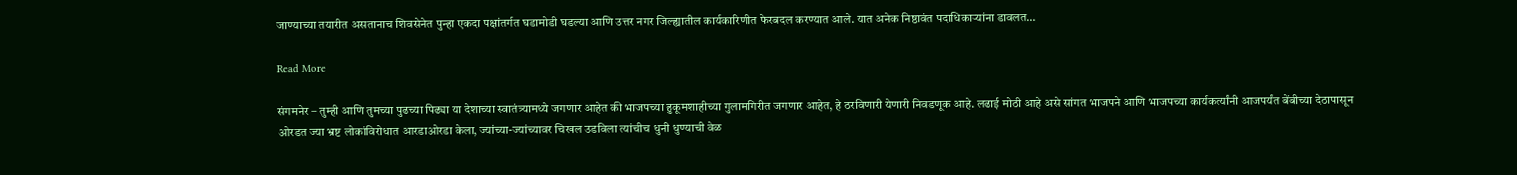जाण्याच्या तयारीत असतानाच शिवसेनेत पुन्हा एकदा पक्षांतर्गत घडामोडी घडल्या आणि उत्तर नगर जिल्ह्यातील कार्यकारिणीत फेरबदल करण्यात आले. यात अनेक निष्ठावंत पदाधिकाऱ्यांना डावलत…

Read More

संगमनेर – तुम्ही आणि तुमच्या पुढच्या पिढ्या या देशाच्या स्वातंत्र्यामध्ये जगणार आहेत की भाजपच्या हुकूमशाहीच्या गुलामगिरीत जगणार आहेत, हे ठरविणारी येणारी निवडणूक आहे. लढाई मोठी आहे असे सांगत भाजपने आणि भाजपच्या कार्यकर्त्यांनी आजपर्यंत बेंबीच्या देठापासून ओरडत ज्या भ्रष्ट लोकांविरोधात आरडाओरडा केला, ज्यांच्या-ज्यांच्यावर चिखल उडविला त्यांचीच धुनी धुण्याची वेळ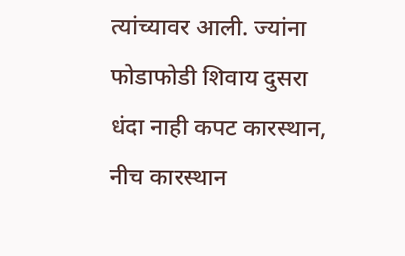त्यांच्यावर आली. ज्यांना फोडाफोडी शिवाय दुसरा धंदा नाही कपट कारस्थान, नीच कारस्थान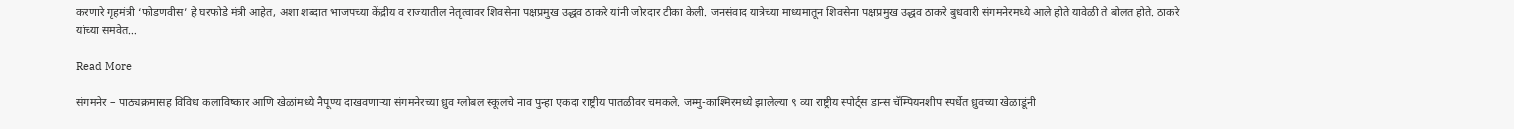करणारे गृहमंत्री ‘फोडणवीस’ हे घरफोडे मंत्री आहेत, अशा शब्दात भाजपच्या केंद्रीय व राज्यातील नेतृत्वावर शिवसेना पक्षप्रमुख उद्धव ठाकरे यांनी जोरदार टीका केली. जनसंवाद यात्रेच्या माध्यमातून शिवसेना पक्षप्रमुख उद्धव ठाकरे बुधवारी संगमनेरमध्ये आले होते यावेळी ते बोलत होते. ठाकरे यांच्या समवेत…

Read More

संगमनेर – पाठ्यक्रमासह विविध कलाविष्कार आणि खेळांमध्ये नैपूण्य दाखवणार्‍या संगमनेरच्या ध्रुव ग्लोबल स्कूलचे नाव पुन्हा एकदा राष्ट्रीय पातळीवर चमकले. जम्मु-काश्मिरमध्ये झालेल्या ९ व्या राष्ट्रीय स्पोर्ट्स डान्स चॅम्पियनशीप स्पर्धेत ध्रुवच्या खेळाडूंनी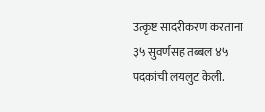उत्कृष्ट सादरीकरण करताना ३५ सुवर्णसह तब्बल ४५ पदकांची लयलुट केली.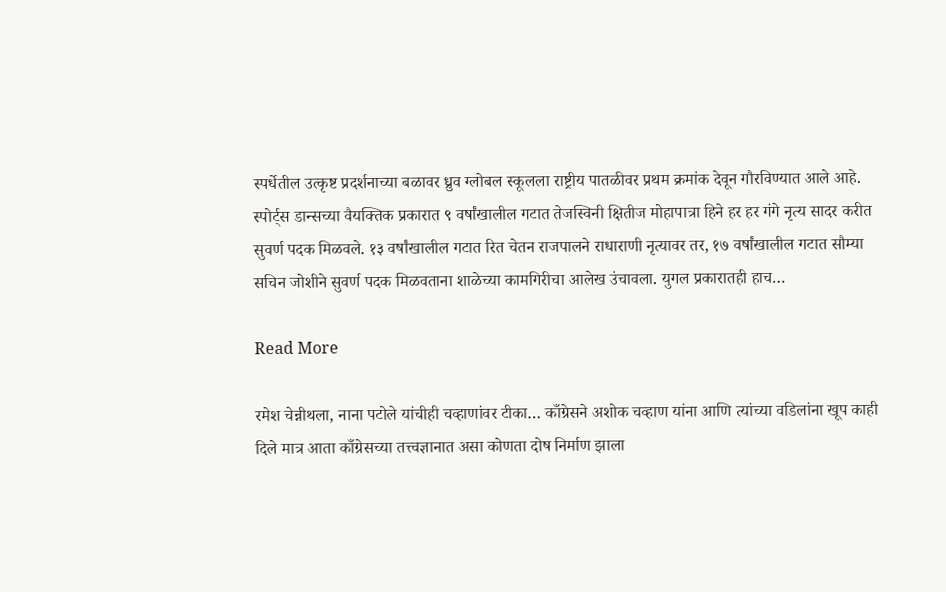स्पर्धेतील उत्कृष्ट प्रदर्शनाच्या बळावर ध्रुव ग्लोबल स्कूलला राष्ट्रीय पातळीवर प्रथम क्रमांक देवून गौरविण्यात आले आहे. स्पोर्ट्स डान्सच्या वैयक्तिक प्रकारात ९ वर्षांखालील गटात तेजस्विनी क्षितीज मोहापात्रा हिने हर हर गंगे नृत्य सादर करीत सुवर्ण पदक मिळवले. १३ वर्षांखालील गटात रित चेतन राजपालने राधाराणी नृत्यावर तर, १७ वर्षांखालील गटात सौम्या सचिन जोशीने सुवर्ण पदक मिळवताना शाळेच्या कामगिरीचा आलेख उंचावला. युगल प्रकारातही हाच…

Read More

रमेश चेन्नीथला, नाना पटोले यांचीही चव्हाणांवर टीका… काँग्रेसने अशोक चव्हाण यांना आणि त्यांच्या वडिलांना खूप काही दिले मात्र आता काँग्रेसच्या तत्त्वज्ञानात असा कोणता दोष निर्माण झाला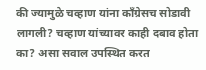की ज्यामुळे चव्हाण यांना काँग्रेसच सोडावी लागली? चव्हाण यांच्यावर काही दबाव होता का? असा सवाल उपस्थित करत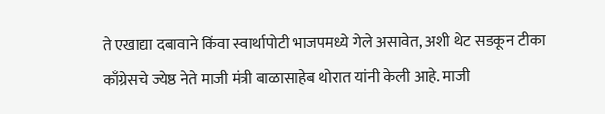ते एखाद्या दबावाने किंवा स्वार्थापोटी भाजपमध्ये गेले असावेत, अशी थेट सडकून टीका काँग्रेसचे ज्येष्ठ नेते माजी मंत्री बाळासाहेब थोरात यांनी केली आहे. माजी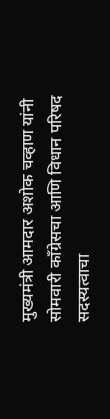मुख्यमंत्री आमदार अशोक चव्हाण यांनी सोमवारी काँग्रेसचा आणि विधान परिषद सदस्यत्वाचा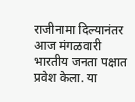राजीनामा दिल्यानंतर आज मंगळवारी भारतीय जनता पक्षात प्रवेश केला. या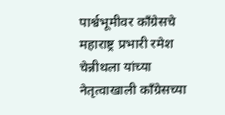पार्श्वभूमीवर काँग्रेसचे महाराष्ट्र प्रभारी रमेश चेन्नीथला यांच्या नेतृत्वाखाली काँग्रेसच्या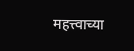महत्त्वाच्या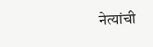नेत्यांची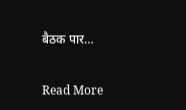बैठक पार…

Read More